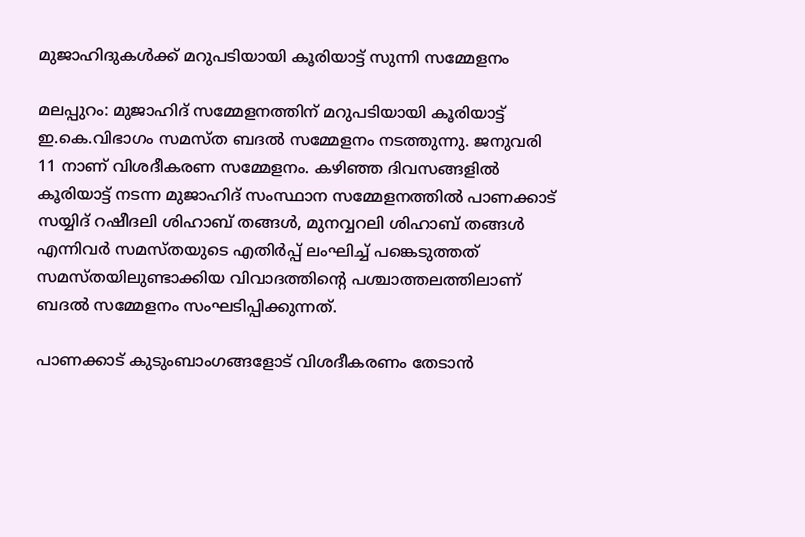മുജാഹിദുകള്‍ക്ക് മറുപടിയായി കൂരിയാട്ട് സുന്നി സമ്മേളനം

മലപ്പുറം: മുജാഹിദ് സമ്മേളനത്തിന് മറുപടിയായി കൂരിയാട്ട് ഇ.കെ.വിഭാഗം സമസ്ത ബദല്‍ സമ്മേളനം നടത്തുന്നു. ജനുവരി 11 നാണ് വിശദീകരണ സമ്മേളനം. കഴിഞ്ഞ ദിവസങ്ങളില്‍ കൂരിയാട്ട് നടന്ന മുജാഹിദ് സംസ്ഥാന സമ്മേളനത്തില്‍ പാണക്കാട് സയ്യിദ് റഷീദലി ശിഹാബ് തങ്ങള്‍, മുനവ്വറലി ശിഹാബ് തങ്ങള്‍ എന്നിവര്‍ സമസ്തയുടെ എതിര്‍പ്പ് ലംഘിച്ച് പങ്കെടുത്തത് സമസ്തയിലുണ്ടാക്കിയ വിവാദത്തിന്റെ പശ്ചാത്തലത്തിലാണ് ബദല്‍ സമ്മേളനം സംഘടിപ്പിക്കുന്നത്.

പാണക്കാട് കുടുംബാംഗങ്ങളോട് വിശദീകരണം തേടാന്‍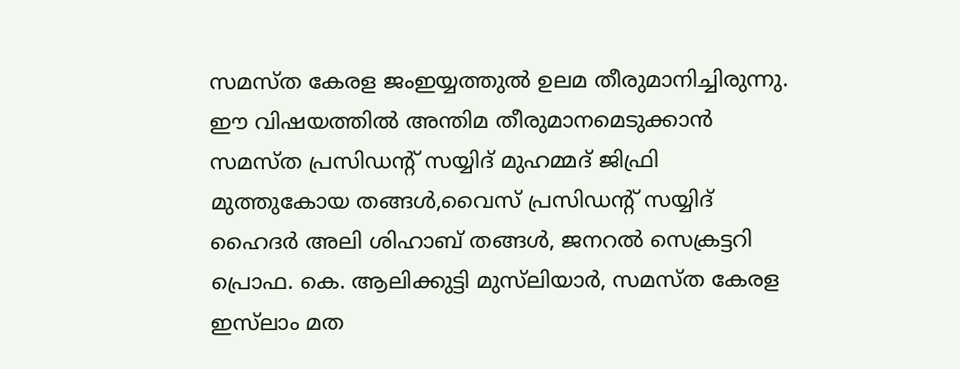സമസ്ത കേരള ജംഇയ്യത്തുല്‍ ഉലമ തീരുമാനിച്ചിരുന്നു. ഈ വിഷയത്തില്‍ അന്തിമ തീരുമാനമെടുക്കാന്‍ സമസ്ത പ്രസിഡന്റ് സയ്യിദ് മുഹമ്മദ് ജിഫ്രി മുത്തുകോയ തങ്ങള്‍,വൈസ് പ്രസിഡന്റ് സയ്യിദ് ഹൈദര്‍ അലി ശിഹാബ് തങ്ങള്‍, ജനറല്‍ സെക്രട്ടറി പ്രൊഫ. കെ. ആലിക്കുട്ടി മുസ്‌ലിയാര്‍, സമസ്ത കേരള ഇസ്‌ലാം മത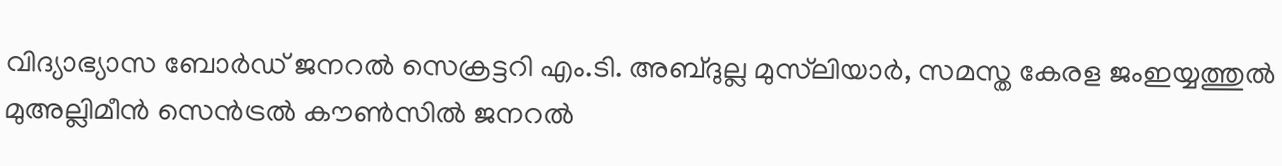വിദ്യാഭ്യാസ ബോര്‍ഡ് ജനറല്‍ സെക്രട്ടറി എം.ടി. അബ്ദുല്ല മുസ്‌ലിയാര്‍, സമസ്ത കേരള ജംഇയ്യത്തുല്‍ മുഅല്ലിമീന്‍ സെന്‍ട്രല്‍ കൗണ്‍സില്‍ ജനറല്‍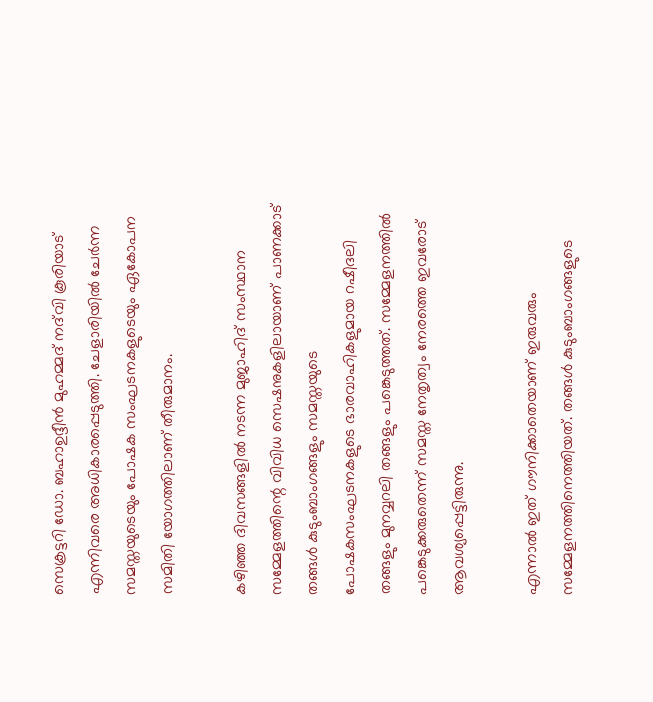സെക്രട്ടറി ഡോ. ബഹാഉദ്ദീന്‍ മുഹമ്മദ് നദ്‌വി കൂരിയാട് എന്നിവരെ അധികാരപ്പെടുത്തി. ചേളാരിയില്‍ ചേര്‍ന്ന സമസ്തയുടെയും പോഷക സംഘടനകളുടെയും ഏകോപന സമിതി യോഗത്തിലാണ് തീരുമാനം.

കഴിഞ്ഞ ദിവസങ്ങളില്‍ നടന്ന മുജാഹിദ് സംസ്ഥാന സമ്മേളത്തിന്റെ വിവിധ സെഷനുകളിലായാണ് പാണക്കാട് തങ്ങള്‍ കുടുംബാംഗങ്ങളും സമസ്തയുടെ പോഷകസംഘടനകളുടെ ഭാരവാഹികളുമായ റഷീദലി തങ്ങളും മുനവ്വറലി തങ്ങളും പങ്കെടുത്തത്. സമ്മേളനത്തില്‍ പങ്കെടുക്കരുതെന്ന് സമസ്ത നേതൃത്വം നേരത്തെ ഇവരോട് ആവശ്യപ്പെട്ടിരുന്നു.

എന്നാല്‍ ഇത് ഗൗനിക്കാതെയാണ് ഇരുവരും സമ്മേളനത്തിനെത്തിയത്. തങ്ങള്‍ കുടുംബാംഗങ്ങളുടെ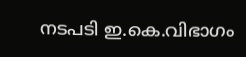നടപടി ഇ.കെ.വിഭാഗം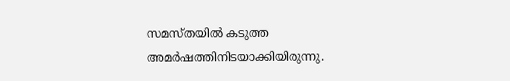സമസ്തയില്‍ കടുത്ത അമര്‍ഷത്തിനിടയാക്കിയിരുന്നു.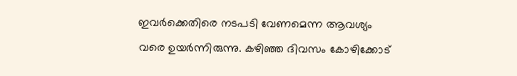ഇവര്‍ക്കെതിരെ നടപടി വേണമെന്ന ആവശ്യം വരെ ഉയര്‍ന്നിരുന്നു. കഴിഞ്ഞ ദിവസം കോഴിക്കോട്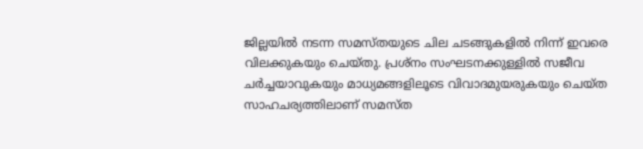ജില്ലയില്‍ നടന്ന സമസ്തയുടെ ചില ചടങ്ങുകളില്‍ നിന്ന് ഇവരെ വിലക്കുകയും ചെയ്തു. പ്രശ്‌നം സംഘടനക്കുള്ളില്‍ സജീവ ചര്‍ച്ചയാവുകയും മാധ്യമങ്ങളിലൂടെ വിവാദമുയരുകയും ചെയ്ത സാഹചര്യത്തിലാണ് സമസ്ത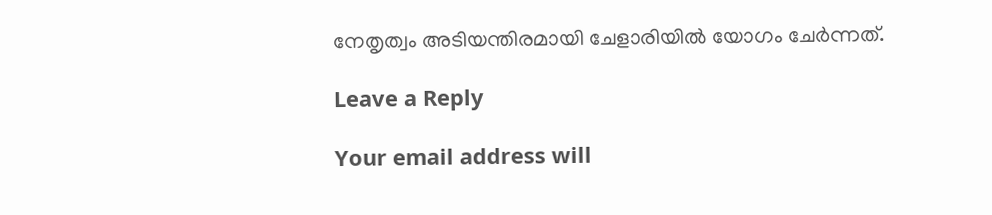നേതൃത്വം അടിയന്തിരമായി ചേളാരിയില്‍ യോഗം ചേര്‍ന്നത്.

Leave a Reply

Your email address will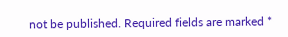not be published. Required fields are marked *